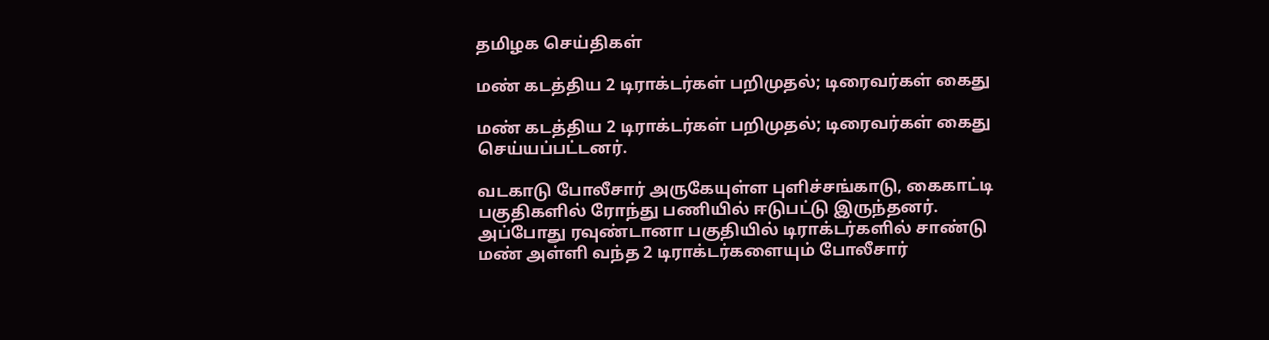தமிழக செய்திகள்

மண் கடத்திய 2 டிராக்டர்கள் பறிமுதல்; டிரைவர்கள் கைது

மண் கடத்திய 2 டிராக்டர்கள் பறிமுதல்; டிரைவர்கள் கைது செய்யப்பட்டனர்.

வடகாடு போலீசார் அருகேயுள்ள புளிச்சங்காடு, கைகாட்டி பகுதிகளில் ரோந்து பணியில் ஈடுபட்டு இருந்தனர். அப்போது ரவுண்டானா பகுதியில் டிராக்டர்களில் சாண்டு மண் அள்ளி வந்த 2 டிராக்டர்களையும் போலீசார்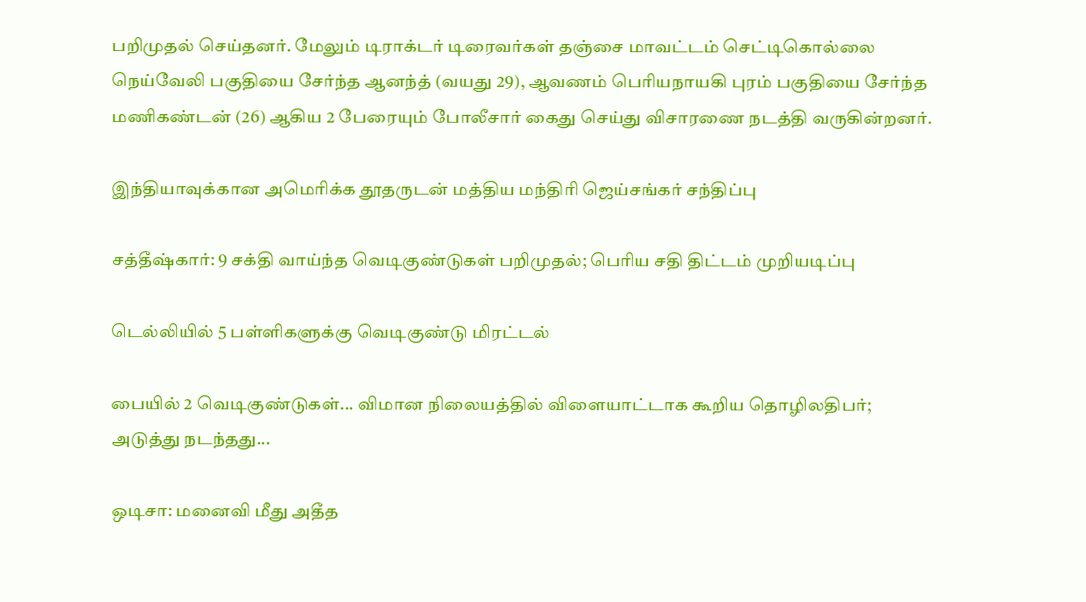பறிமுதல் செய்தனர். மேலும் டிராக்டர் டிரைவர்கள் தஞ்சை மாவட்டம் செட்டிகொல்லை நெய்வேலி பகுதியை சேர்ந்த ஆனந்த் (வயது 29), ஆவணம் பெரியநாயகி புரம் பகுதியை சேர்ந்த மணிகண்டன் (26) ஆகிய 2 பேரையும் போலீசார் கைது செய்து விசாரணை நடத்தி வருகின்றனர்.

இந்தியாவுக்கான அமெரிக்க தூதருடன் மத்திய மந்திரி ஜெய்சங்கர் சந்திப்பு

சத்தீஷ்கார்: 9 சக்தி வாய்ந்த வெடிகுண்டுகள் பறிமுதல்; பெரிய சதி திட்டம் முறியடிப்பு

டெல்லியில் 5 பள்ளிகளுக்கு வெடிகுண்டு மிரட்டல்

பையில் 2 வெடிகுண்டுகள்... விமான நிலையத்தில் விளையாட்டாக கூறிய தொழிலதிபர்; அடுத்து நடந்தது...

ஒடிசா: மனைவி மீது அதீத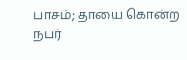பாசம்; தாயை கொன்ற நபர்